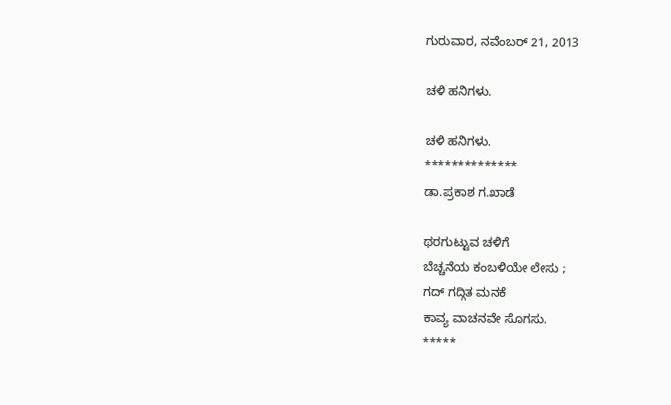ಗುರುವಾರ, ನವೆಂಬರ್ 21, 2013

ಚಳಿ ಹನಿಗಳು.

ಚಳಿ ಹನಿಗಳು.
**************
ಡಾ.ಪ್ರಕಾಶ ಗ.ಖಾಡೆ

ಥರಗುಟ್ಟುವ ಚಳಿಗೆ
ಬೆಚ್ಚನೆಯ ಕಂಬಳಿಯೇ ಲೇಸು ;
ಗದ್ ಗದ್ಗಿತ ಮನಕೆ
ಕಾವ್ಯ ವಾಚನವೇ ಸೊಗಸು.
*****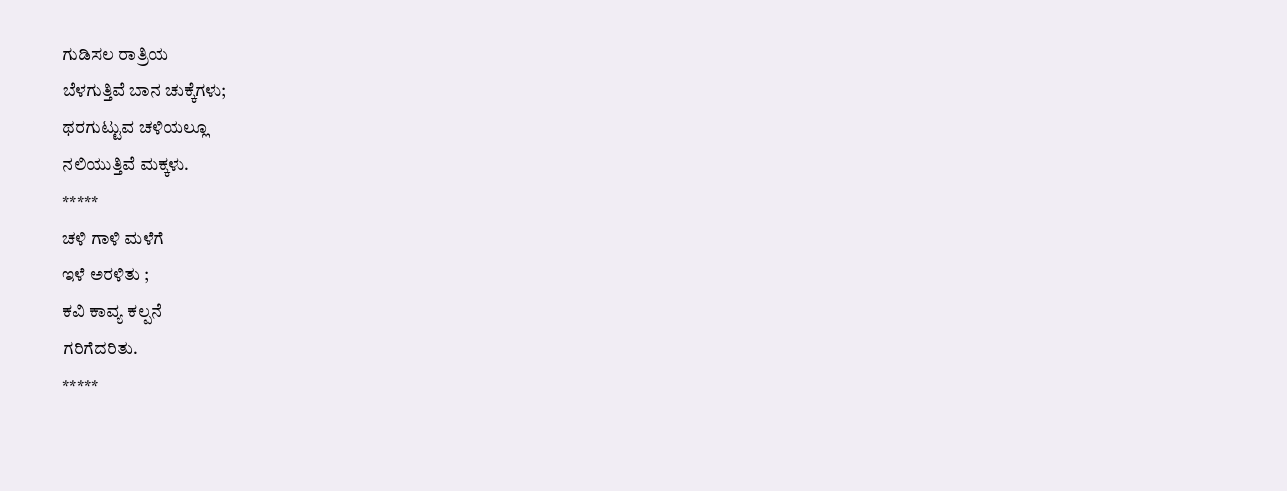ಗುಡಿಸಲ ರಾತ್ರಿಯ
ಬೆಳಗುತ್ತಿವೆ ಬಾನ ಚುಕ್ಕೆಗಳು;
ಥರಗುಟ್ಟುವ ಚಳಿಯಲ್ಲೂ
ನಲಿಯುತ್ತಿವೆ ಮಕ್ಕಳು.
*****
ಚಳಿ ಗಾಳಿ ಮಳೆಗೆ
ಇಳೆ ಅರಳಿತು ;
ಕವಿ ಕಾವ್ಯ ಕಲ್ಪನೆ
ಗರಿಗೆದರಿತು.
*****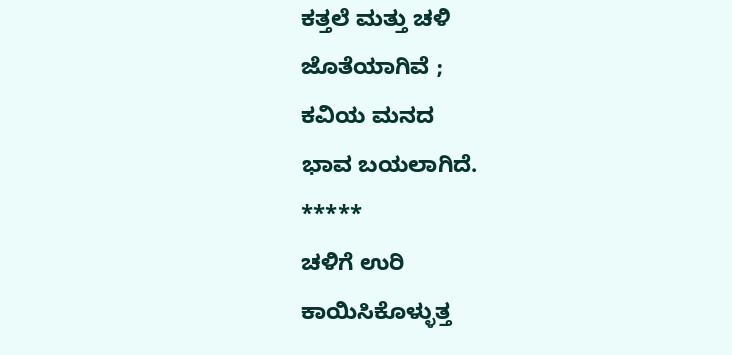ಕತ್ತಲೆ ಮತ್ತು ಚಳಿ
ಜೊತೆಯಾಗಿವೆ ;
ಕವಿಯ ಮನದ
ಭಾವ ಬಯಲಾಗಿದೆ.
*****
ಚಳಿಗೆ ಉರಿ
ಕಾಯಿಸಿಕೊಳ್ಳುತ್ತ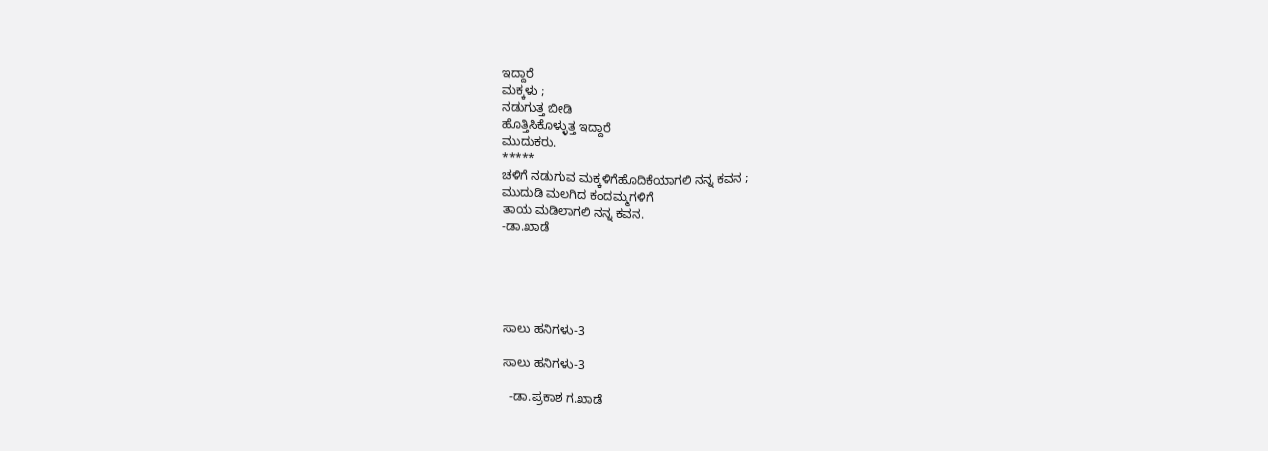ಇದ್ದಾರೆ
ಮಕ್ಕಳು ;
ನಡುಗುತ್ತ ಬೀಡಿ
ಹೊತ್ತಿಸಿಕೊಳ್ಳುತ್ತ ಇದ್ದಾರೆ
ಮುದುಕರು.
*****
ಚಳಿಗೆ ನಡುಗುವ ಮಕ್ಕಳಿಗೆಹೊದಿಕೆಯಾಗಲಿ ನನ್ನ ಕವನ ;
ಮುದುಡಿ ಮಲಗಿದ ಕಂದಮ್ಮಗಳಿಗೆ
ತಾಯ ಮಡಿಲಾಗಲಿ ನನ್ನ ಕವನ.
-ಡಾ.ಖಾಡೆ





ಸಾಲು ಹನಿಗಳು-3

ಸಾಲು ಹನಿಗಳು-3

  -ಡಾ.ಪ್ರಕಾಶ ಗ.ಖಾಡೆ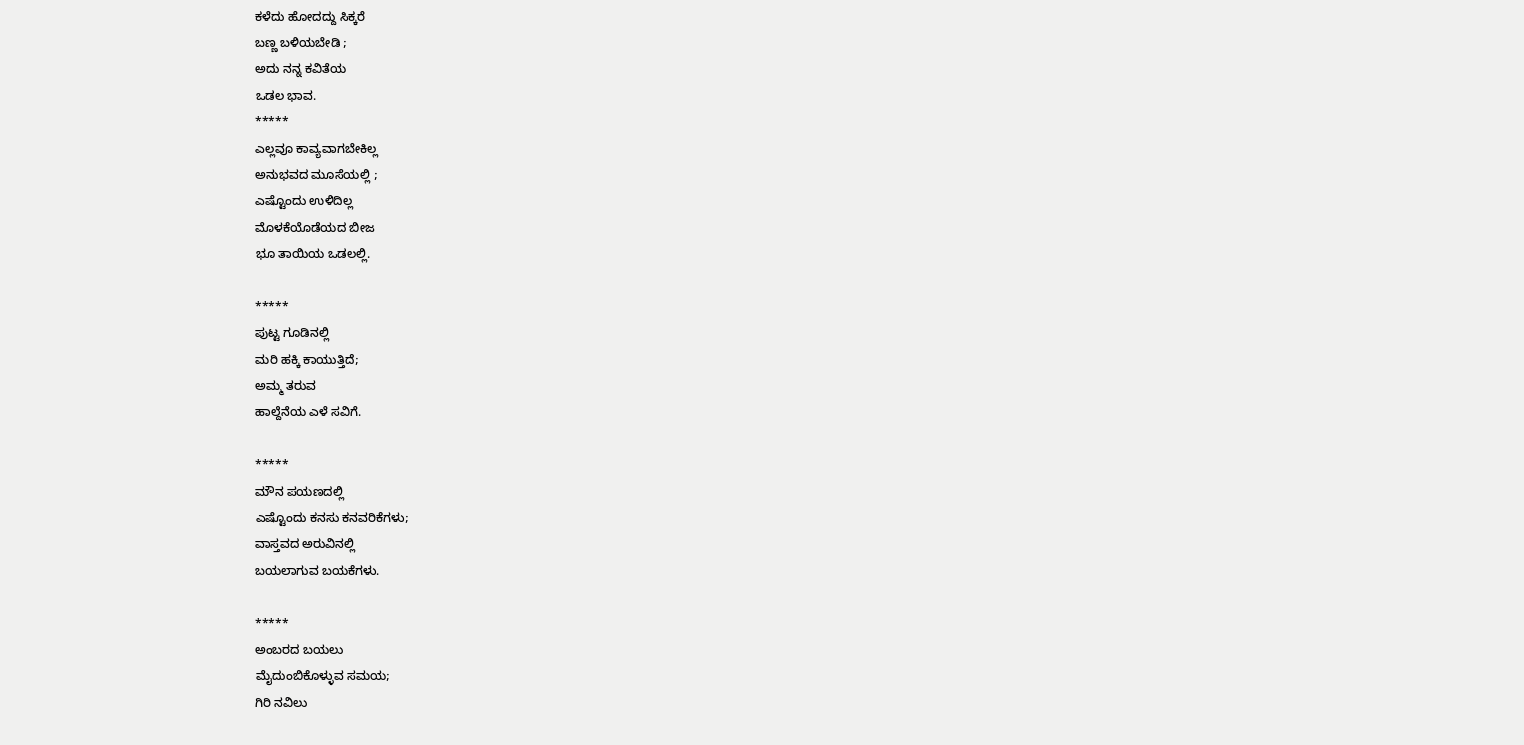ಕಳೆದು ಹೋದದ್ದು ಸಿಕ್ಕರೆ
ಬಣ್ಣ ಬಳಿಯಬೇಡಿ ;
ಅದು ನನ್ನ ಕವಿತೆಯ
ಒಡಲ ಭಾವ.
*****
ಎಲ್ಲವೂ ಕಾವ್ಯವಾಗಬೇಕಿಲ್ಲ
ಅನುಭವದ ಮೂಸೆಯಲ್ಲಿ ;
ಎಷ್ಟೊಂದು ಉಳಿದಿಲ್ಲ
ಮೊಳಕೆಯೊಡೆಯದ ಬೀಜ
ಭೂ ತಾಯಿಯ ಒಡಲಲ್ಲಿ.

*****
ಪುಟ್ಟ ಗೂಡಿನಲ್ಲಿ
ಮರಿ ಹಕ್ಕಿ ಕಾಯುತ್ತಿದೆ;
ಅಮ್ಮ ತರುವ
ಹಾಲ್ದೆನೆಯ ಎಳೆ ಸವಿಗೆ.

*****
ಮೌನ ಪಯಣದಲ್ಲಿ
ಎಷ್ಟೊಂದು ಕನಸು ಕನವರಿಕೆಗಳು;
ವಾಸ್ತವದ ಅರುವಿನಲ್ಲಿ
ಬಯಲಾಗುವ ಬಯಕೆಗಳು.

*****
ಅಂಬರದ ಬಯಲು
ಮೈದುಂಬಿಕೊಳ್ಳುವ ಸಮಯ;
ಗಿರಿ ನವಿಲು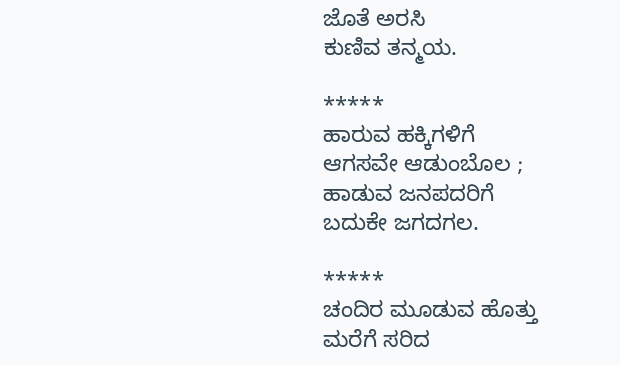ಜೊತೆ ಅರಸಿ
ಕುಣಿವ ತನ್ಮಯ.

*****
ಹಾರುವ ಹಕ್ಕಿಗಳಿಗೆ
ಆಗಸವೇ ಆಡುಂಬೊಲ ;
ಹಾಡುವ ಜನಪದರಿಗೆ
ಬದುಕೇ ಜಗದಗಲ.

*****
ಚಂದಿರ ಮೂಡುವ ಹೊತ್ತು
ಮರೆಗೆ ಸರಿದ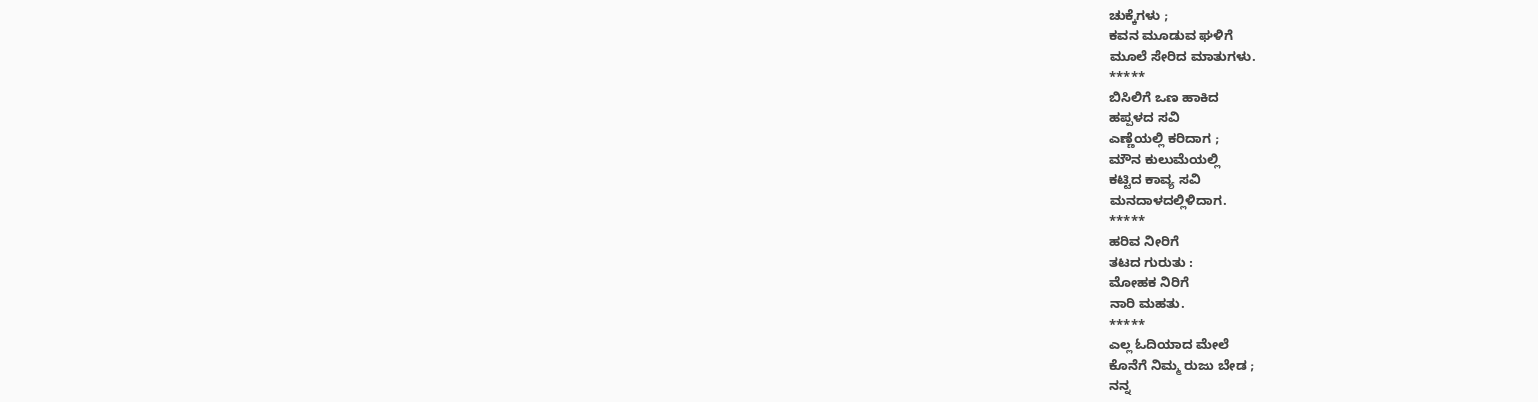ಚುಕ್ಕೆಗಳು ;
ಕವನ ಮೂಡುವ ಘಳಿಗೆ
ಮೂಲೆ ಸೇರಿದ ಮಾತುಗಳು.
*****
ಬಿಸಿಲಿಗೆ ಒಣ ಹಾಕಿದ
ಹಪ್ಪಳದ ಸವಿ
ಎಣ್ಣೆಯಲ್ಲಿ ಕರಿದಾಗ ;
ಮೌನ ಕುಲುಮೆಯಲ್ಲಿ
ಕಟ್ಟಿದ ಕಾವ್ಯ ಸವಿ
ಮನದಾಳದಲ್ಲಿಳಿದಾಗ.
*****
ಹರಿವ ನೀರಿಗೆ
ತಟದ ಗುರುತು :
ಮೋಹಕ ನಿರಿಗೆ
ನಾರಿ ಮಹತು.
*****
ಎಲ್ಲ ಓದಿಯಾದ ಮೇಲೆ
ಕೊನೆಗೆ ನಿಮ್ಮ ರುಜು ಬೇಡ ;
ನನ್ನ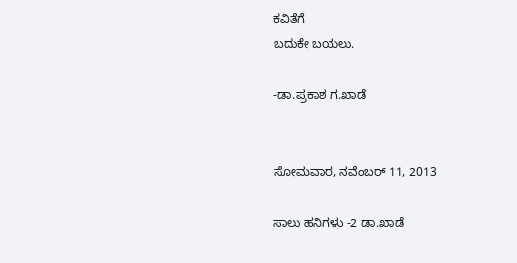ಕವಿತೆಗೆ
ಬದುಕೇ ಬಯಲು.

-ಡಾ.ಪ್ರಕಾಶ ಗ.ಖಾಡೆ


ಸೋಮವಾರ, ನವೆಂಬರ್ 11, 2013

ಸಾಲು ಹನಿಗಳು -2 ಡಾ.ಖಾಡೆ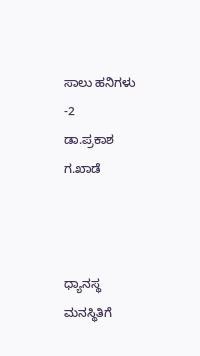ಸಾಲು ಹನಿಗಳು -2
ಡಾ.ಪ್ರಕಾಶ ಗ.ಖಾಡೆ



ಧ್ಯಾನಸ್ಥ ಮನಸ್ಥಿತಿಗೆ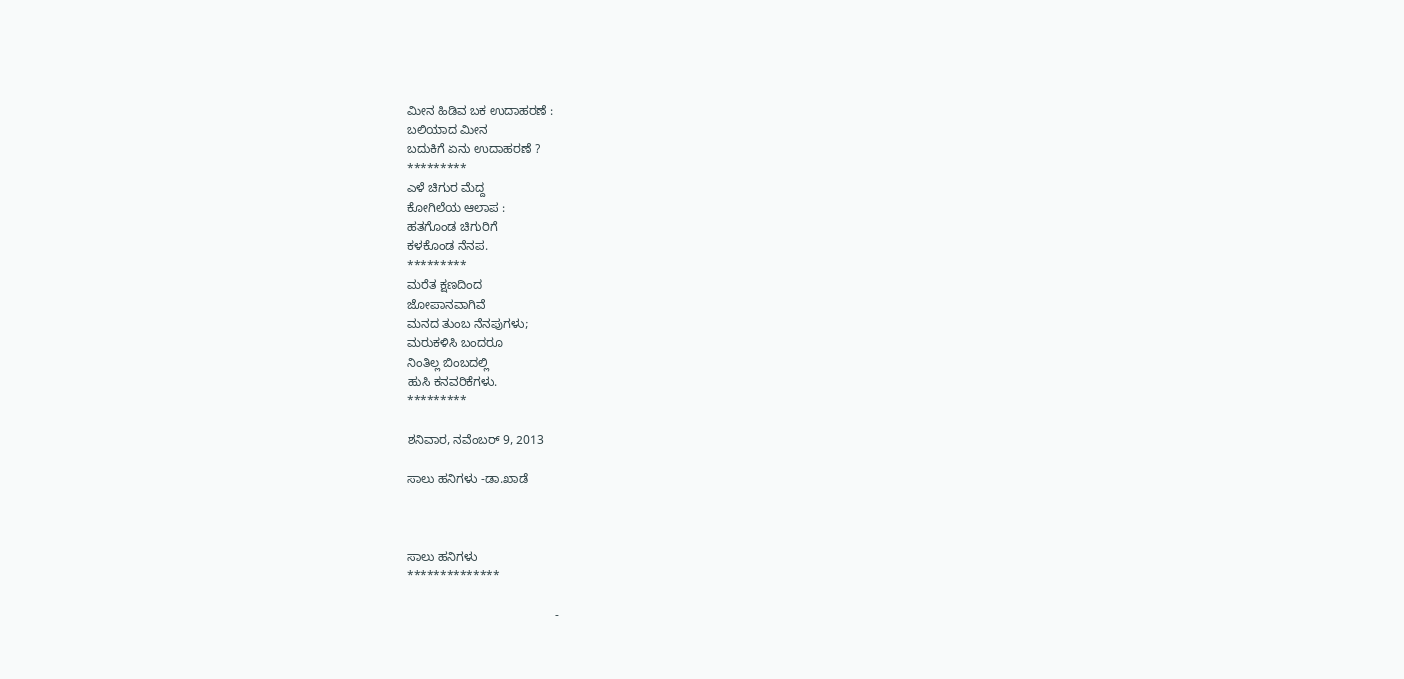ಮೀನ ಹಿಡಿವ ಬಕ ಉದಾಹರಣೆ :
ಬಲಿಯಾದ ಮೀನ
ಬದುಕಿಗೆ ಏನು ಉದಾಹರಣೆ ?
*********
ಎಳೆ ಚಿಗುರ ಮೆದ್ದ
ಕೋಗಿಲೆಯ ಆಲಾಪ :
ಹತಗೊಂಡ ಚಿಗುರಿಗೆ
ಕಳಕೊಂಡ ನೆನಪ.
*********
ಮರೆತ ಕ್ಷಣದಿಂದ
ಜೋಪಾನವಾಗಿವೆ
ಮನದ ತುಂಬ ನೆನಪುಗಳು;
ಮರುಕಳಿಸಿ ಬಂದರೂ
ನಿಂತಿಲ್ಲ ಬಿಂಬದಲ್ಲಿ
ಹುಸಿ ಕನವರಿಕೆಗಳು.
*********

ಶನಿವಾರ, ನವೆಂಬರ್ 9, 2013

ಸಾಲು ಹನಿಗಳು -ಡಾ.ಖಾಡೆ



ಸಾಲು ಹನಿಗಳು
**************

                                           -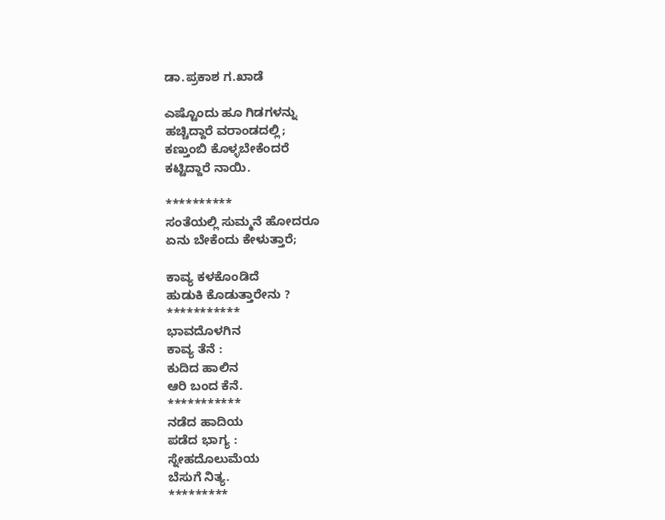ಡಾ.ಪ್ರಕಾಶ ಗ.ಖಾಡೆ

ಎಷ್ಟೊಂದು ಹೂ ಗಿಡಗಳನ್ನು
ಹಚ್ಚಿದ್ದಾರೆ ವರಾಂಡದಲ್ಲಿ;
ಕಣ್ತುಂಬಿ ಕೊಳ್ಳಬೇಕೆಂದರೆ
ಕಟ್ಟಿದ್ದಾರೆ ನಾಯಿ.

**********
ಸಂತೆಯಲ್ಲಿ ಸುಮ್ಮನೆ ಹೋದರೂ
ಏನು ಬೇಕೆಂದು ಕೇಳುತ್ತಾರೆ;

ಕಾವ್ಯ ಕಳಕೊಂಡಿದೆ
ಹುಡುಕಿ ಕೊಡುತ್ತಾರೇನು ?
***********
ಭಾವದೊಳಗಿನ
ಕಾವ್ಯ ತೆನೆ :
ಕುದಿದ ಹಾಲಿನ
ಆರಿ ಬಂದ ಕೆನೆ.
***********
ನಡೆದ ಹಾದಿಯ
ಪಡೆದ ಭಾಗ್ಯ :
ಸ್ನೇಹದೊಲುಮೆಯ
ಬೆಸುಗೆ ನಿತ್ಯ.
*********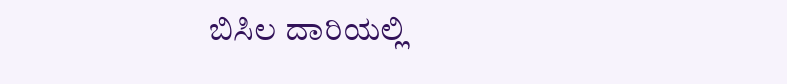ಬಿಸಿಲ ದಾರಿಯಲ್ಲಿ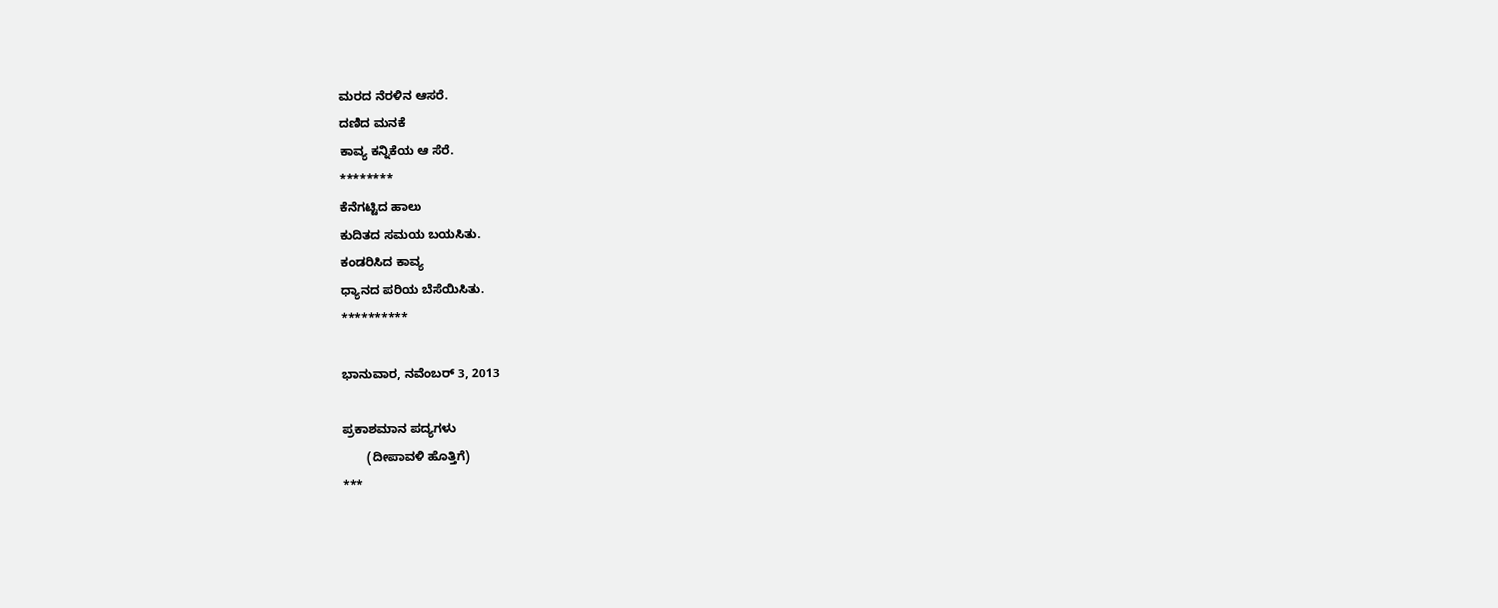ಮರದ ನೆರಳಿನ ಆಸರೆ.
ದಣಿದ ಮನಕೆ
ಕಾವ್ಯ ಕನ್ನಿಕೆಯ ಆ ಸೆರೆ.
********
ಕೆನೆಗಟ್ಟಿದ ಹಾಲು
ಕುದಿತದ ಸಮಯ ಬಯಸಿತು.
ಕಂಡರಿಸಿದ ಕಾವ್ಯ
ಧ್ಯಾನದ ಪರಿಯ ಬೆಸೆಯಿಸಿತು.
**********

ಭಾನುವಾರ, ನವೆಂಬರ್ 3, 2013

ಪ್ರಕಾಶಮಾನ ಪದ್ಯಗಳು
       (ದೀಪಾವಳಿ ಹೊತ್ತಿಗೆ)
***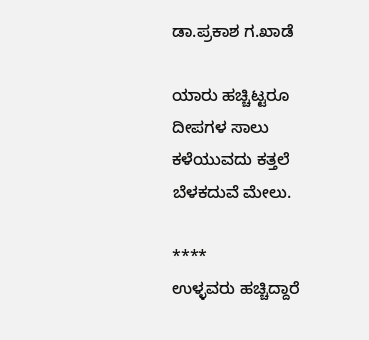ಡಾ.ಪ್ರಕಾಶ ಗ.ಖಾಡೆ

ಯಾರು ಹಚ್ಚಿಟ್ಟರೂ
ದೀಪಗಳ ಸಾಲು
ಕಳೆಯುವದು ಕತ್ತಲೆ
ಬೆಳಕದುವೆ ಮೇಲು.

****
ಉಳ್ಳವರು ಹಚ್ಚಿದ್ದಾರೆ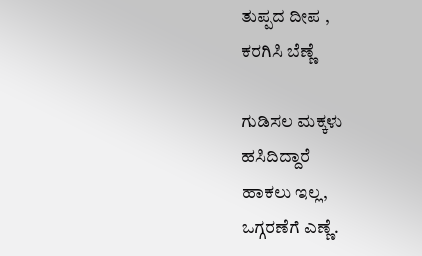ತುಪ್ಪದ ದೀಪ ,
ಕರಗಿಸಿ ಬೆಣ್ಣೆ

ಗುಡಿಸಲ ಮಕ್ಕಳು
ಹಸಿದಿದ್ದಾರೆ
ಹಾಕಲು ಇಲ್ಲ,
ಒಗ್ಗರಣೆಗೆ ಎಣ್ಣೆ.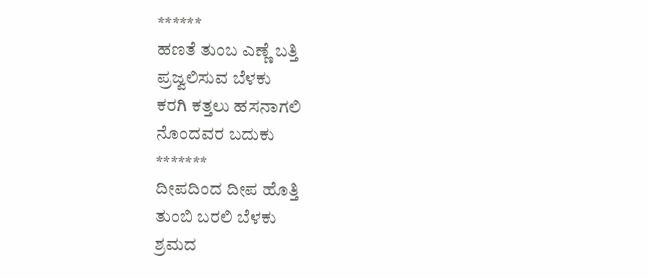******
ಹಣತೆ ತುಂಬ ಎಣ್ಣೆ ಬತ್ತಿ
ಪ್ರಜ್ವಲಿಸುವ ಬೆಳಕು
ಕರಗಿ ಕತ್ತಲು ಹಸನಾಗಲಿ
ನೊಂದವರ ಬದುಕು
*******
ದೀಪದಿಂದ ದೀಪ ಹೊತ್ತಿ
ತುಂಬಿ ಬರಲಿ ಬೆಳಕು
ಶ್ರಮದ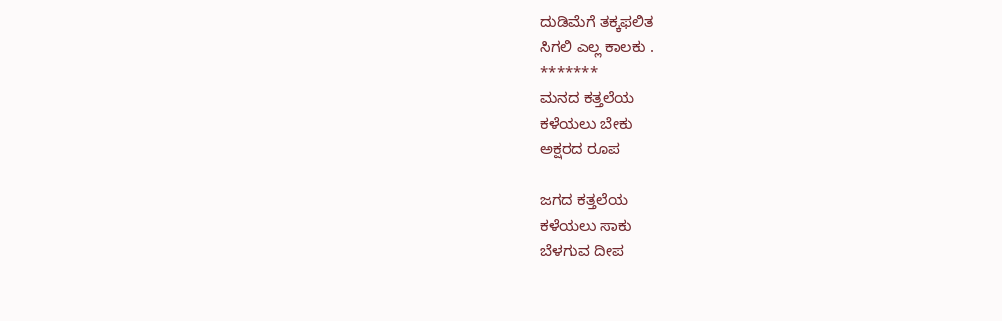ದುಡಿಮೆಗೆ ತಕ್ಕಫಲಿತ
ಸಿಗಲಿ ಎಲ್ಲ ಕಾಲಕು .
*******
ಮನದ ಕತ್ತಲೆಯ
ಕಳೆಯಲು ಬೇಕು
ಅಕ್ಷರದ ರೂಪ

ಜಗದ ಕತ್ತಲೆಯ
ಕಳೆಯಲು ಸಾಕು
ಬೆಳಗುವ ದೀಪ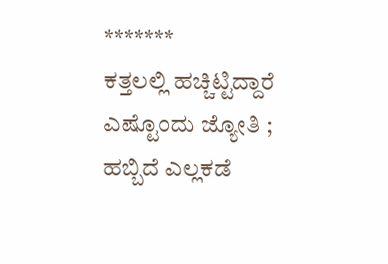*******
ಕತ್ತಲಲ್ಲಿ ಹಚ್ಚಿಟ್ಟಿದ್ದಾರೆ
ಎಷ್ಟೊಂದು ಜ್ಯೋತಿ ;
ಹಬ್ಬಿದೆ ಎಲ್ಲಕಡೆ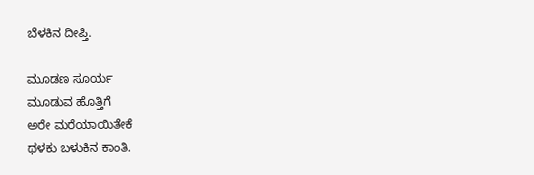ಬೆಳಕಿನ ದೀಪ್ತಿ.

ಮೂಡಣ ಸೂರ್ಯ
ಮೂಡುವ ಹೊತ್ತಿಗೆ
ಅರೇ ಮರೆಯಾಯಿತೇಕೆ
ಥಳಕು ಬಳುಕಿನ ಕಾಂತಿ.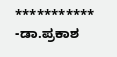***********
-ಡಾ.ಪ್ರಕಾಶ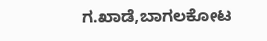ಗ.ಖಾಡೆ,ಬಾಗಲಕೋಟ